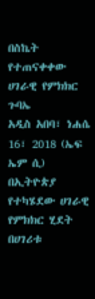በስኬት የተጠናቀቀው ሀገራዊ የምክክር ጉባኤ
አዲስ አበባ፣ ነሐሴ 16፣ 2018 (ኤፍ ኤም ሲ) በኢትዮጵያ የተካሄደው ሀገራዊ የምክክር ሂደት በሀገሪቱ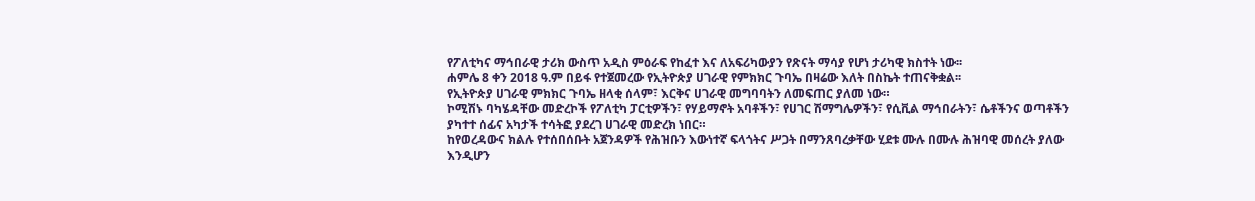የፖለቲካና ማኅበራዊ ታሪክ ውስጥ አዲስ ምዕራፍ የከፈተ እና ለአፍሪካውያን የጽናት ማሳያ የሆነ ታሪካዊ ክስተት ነው፡፡
ሐምሌ 8 ቀን 2018 ዓ.ም በይፋ የተጀመረው የኢትዮጵያ ሀገራዊ የምክክር ጉባኤ በዛሬው እለት በስኬት ተጠናቅቋል፡፡
የኢትዮጵያ ሀገራዊ ምክክር ጉባኤ ዘላቂ ሰላም፣ እርቅና ሀገራዊ መግባባትን ለመፍጠር ያለመ ነው።
ኮሚሽኑ ባካሄዳቸው መድረኮች የፖለቲካ ፓርቲዎችን፣ የሃይማኖት አባቶችን፣ የሀገር ሽማግሌዎችን፣ የሲቪል ማኅበራትን፣ ሴቶችንና ወጣቶችን ያካተተ ሰፊና አካታች ተሳትፎ ያደረገ ሀገራዊ መድረክ ነበር።
ከየወረዳውና ክልሉ የተሰበሰቡት አጀንዳዎች የሕዝቡን እውነተኛ ፍላጎትና ሥጋት በማንጸባረቃቸው ሂደቱ ሙሉ በሙሉ ሕዝባዊ መሰረት ያለው እንዲሆን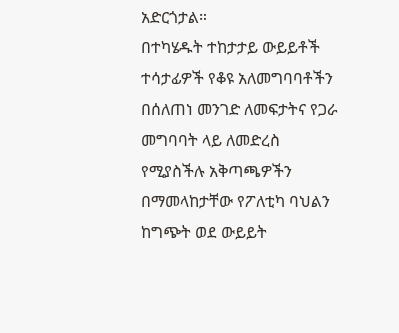አድርጎታል።
በተካሄዱት ተከታታይ ውይይቶች ተሳታፊዎች የቆዩ አለመግባባቶችን በሰለጠነ መንገድ ለመፍታትና የጋራ መግባባት ላይ ለመድረስ የሚያስችሉ አቅጣጫዎችን በማመላከታቸው የፖለቲካ ባህልን ከግጭት ወደ ውይይት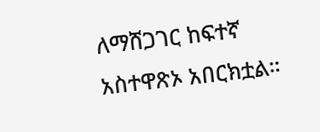ለማሸጋገር ከፍተኛ አስተዋጽኦ አበርክቷል።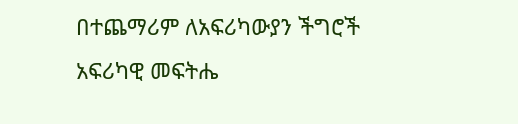በተጨማሪም ለአፍሪካውያን ችግሮች አፍሪካዊ መፍትሔ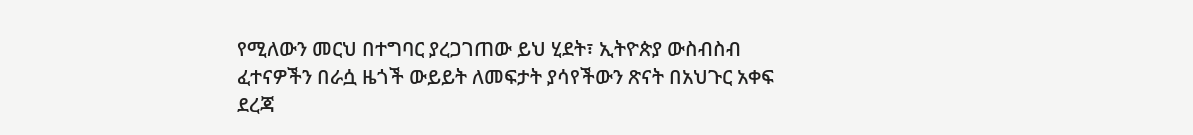የሚለውን መርህ በተግባር ያረጋገጠው ይህ ሂደት፣ ኢትዮጵያ ውስብስብ ፈተናዎችን በራሷ ዜጎች ውይይት ለመፍታት ያሳየችውን ጽናት በአህጉር አቀፍ ደረጃ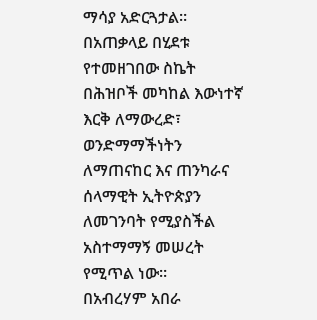ማሳያ አድርጓታል።
በአጠቃላይ በሂደቱ የተመዘገበው ስኬት በሕዝቦች መካከል እውነተኛ እርቅ ለማውረድ፣ ወንድማማችነትን ለማጠናከር እና ጠንካራና ሰላማዊት ኢትዮጵያን ለመገንባት የሚያስችል አስተማማኝ መሠረት የሚጥል ነው።
በአብረሃም አበራ